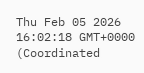Thu Feb 05 2026 16:02:18 GMT+0000 (Coordinated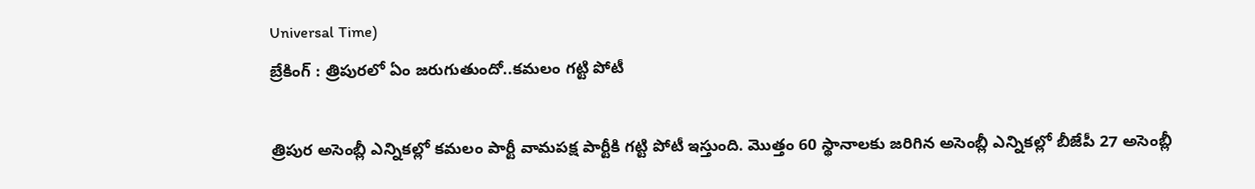Universal Time)
బ్రేకింగ్ : త్రిపురలో ఏం జరుగుతుందో..కమలం గట్టి పోటీ

త్రిపుర అసెంబ్లీ ఎన్నికల్లో కమలం పార్టీ వామపక్ష పార్టీకి గట్టి పోటీ ఇస్తుంది. మొత్తం 60 స్థానాలకు జరిగిన అసెంబ్లీ ఎన్నికల్లో బీజేపీ 27 అసెంబ్లీ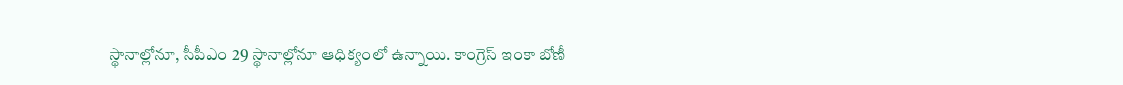స్థానాల్లోనూ, సీపీఎం 29 స్థానాల్లోనూ ఆధిక్యంలో ఉన్నాయి. కాంగ్రెస్ ఇంకా బోణీ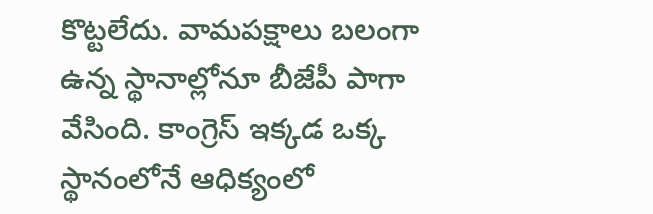కొట్టలేదు. వామపక్షాలు బలంగా ఉన్న స్థానాల్లోనూ బీజేపీ పాగా వేసింది. కాంగ్రెస్ ఇక్కడ ఒక్క స్థానంలోనే ఆధిక్యంలో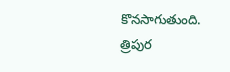కొనసాగుతుంది. త్రిపుర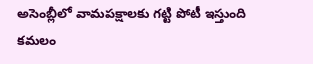అసెంబ్లీలో వామపక్షాలకు గట్టి పోటీ ఇస్తుంది కమలం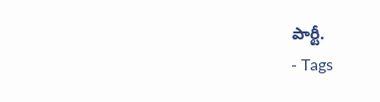పార్టీ.
- Tags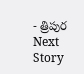- త్రిపుర
Next Story